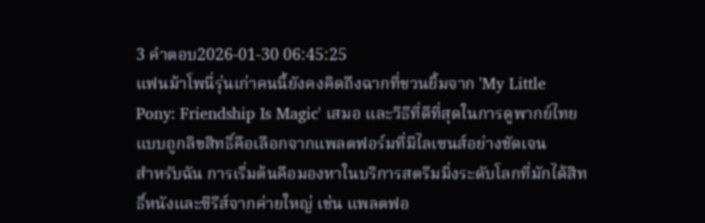3 คำตอบ2026-01-30 06:45:25
แฟนม้าโพนี่รุ่นเก่าคนนี้ยังคงคิดถึงฉากที่ชวนยิ้มจาก 'My Little Pony: Friendship Is Magic' เสมอ และวิธีที่ดีที่สุดในการดูพากย์ไทยแบบถูกลิขสิทธิ์คือเลือกจากแพลตฟอร์มที่มีไลเซนส์อย่างชัดเจน
สำหรับฉัน การเริ่มต้นคือมองหาในบริการสตรีมมิ่งระดับโลกที่มักได้สิทธิ์หนังและซีรีส์จากค่ายใหญ่ เช่น แพลตฟอ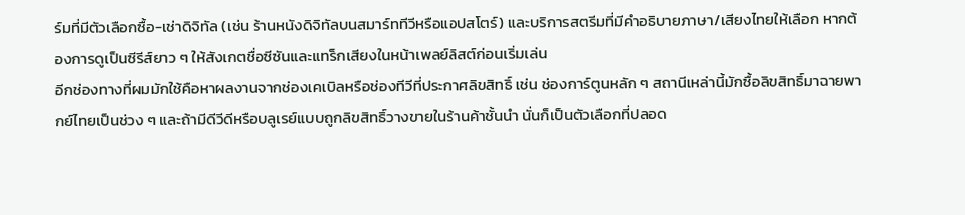ร์มที่มีตัวเลือกซื้อ-เช่าดิจิทัล (เช่น ร้านหนังดิจิทัลบนสมาร์ททีวีหรือแอปสโตร์) และบริการสตรีมที่มีคำอธิบายภาษา/เสียงไทยให้เลือก หากต้องการดูเป็นซีรีส์ยาว ๆ ให้สังเกตชื่อซีซันและแทร็กเสียงในหน้าเพลย์ลิสต์ก่อนเริ่มเล่น
อีกช่องทางที่ผมมักใช้คือหาผลงานจากช่องเคเบิลหรือช่องทีวีที่ประกาศลิขสิทธิ์ เช่น ช่องการ์ตูนหลัก ๆ สถานีเหล่านี้มักซื้อลิขสิทธิ์มาฉายพากย์ไทยเป็นช่วง ๆ และถ้ามีดีวีดีหรือบลูเรย์แบบถูกลิขสิทธิ์วางขายในร้านค้าชั้นนำ นั่นก็เป็นตัวเลือกที่ปลอด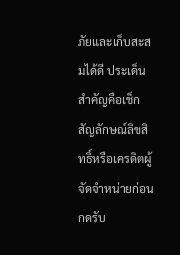ภัยและเก็บสะสมได้ดี ประเด็นสำคัญคือเช็กสัญลักษณ์ลิขสิทธิ์หรือเครดิตผู้จัดจำหน่ายก่อนกดรับ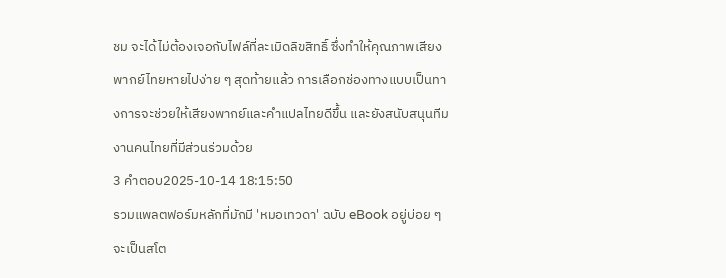ชม จะได้ไม่ต้องเจอกับไฟล์ที่ละเมิดลิขสิทธิ์ ซึ่งทำให้คุณภาพเสียงพากย์ไทยหายไปง่าย ๆ สุดท้ายแล้ว การเลือกช่องทางแบบเป็นทางการจะช่วยให้เสียงพากย์และคำแปลไทยดีขึ้น และยังสนับสนุนทีมงานคนไทยที่มีส่วนร่วมด้วย
3 คำตอบ2025-10-14 18:15:50
รวมแพลตฟอร์มหลักที่มักมี 'หมอเทวดา' ฉบับ eBook อยู่บ่อย ๆ จะเป็นสโต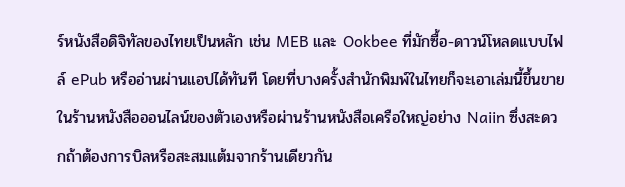ร์หนังสือดิจิทัลของไทยเป็นหลัก เช่น MEB และ Ookbee ที่มักซื้อ-ดาวน์โหลดแบบไฟล์ ePub หรืออ่านผ่านแอปได้ทันที โดยที่บางครั้งสำนักพิมพ์ในไทยก็จะเอาเล่มนี้ขึ้นขายในร้านหนังสือออนไลน์ของตัวเองหรือผ่านร้านหนังสือเครือใหญ่อย่าง Naiin ซึ่งสะดวกถ้าต้องการบิลหรือสะสมแต้มจากร้านเดียวกัน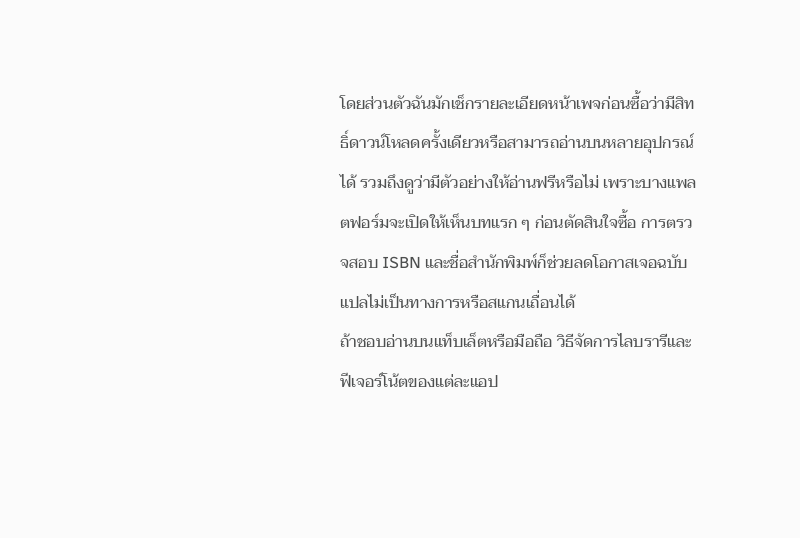โดยส่วนตัวฉันมักเช็กรายละเอียดหน้าเพจก่อนซื้อว่ามีสิทธิ์ดาวน์โหลดครั้งเดียวหรือสามารถอ่านบนหลายอุปกรณ์ได้ รวมถึงดูว่ามีตัวอย่างให้อ่านฟรีหรือไม่ เพราะบางแพลตฟอร์มจะเปิดให้เห็นบทแรก ๆ ก่อนตัดสินใจซื้อ การตรวจสอบ ISBN และชื่อสำนักพิมพ์ก็ช่วยลดโอกาสเจอฉบับแปลไม่เป็นทางการหรือสแกนเถื่อนได้
ถ้าชอบอ่านบนแท็บเล็ตหรือมือถือ วิธีจัดการไลบรารีและฟีเจอร์โน้ตของแต่ละแอป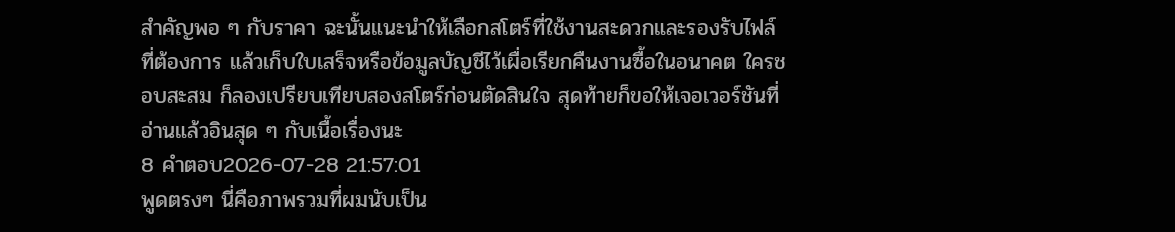สำคัญพอ ๆ กับราคา ฉะนั้นแนะนำให้เลือกสโตร์ที่ใช้งานสะดวกและรองรับไฟล์ที่ต้องการ แล้วเก็บใบเสร็จหรือข้อมูลบัญชีไว้เผื่อเรียกคืนงานซื้อในอนาคต ใครชอบสะสม ก็ลองเปรียบเทียบสองสโตร์ก่อนตัดสินใจ สุดท้ายก็ขอให้เจอเวอร์ชันที่อ่านแล้วอินสุด ๆ กับเนื้อเรื่องนะ
8 คำตอบ2026-07-28 21:57:01
พูดตรงๆ นี่คือภาพรวมที่ผมนับเป็น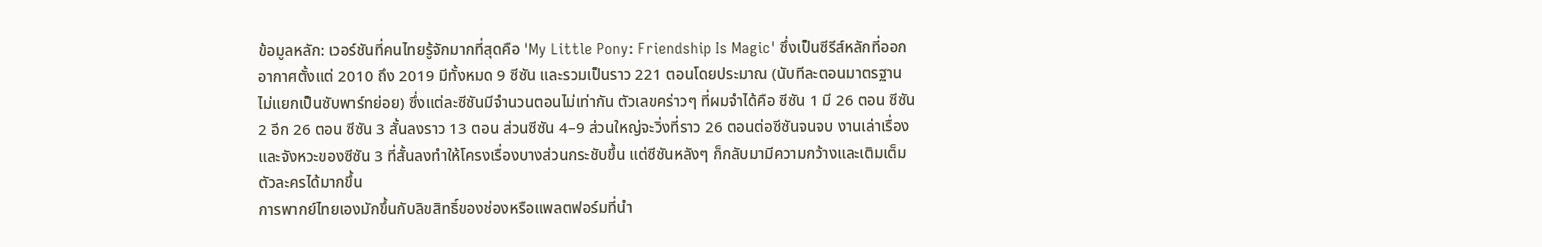ข้อมูลหลัก: เวอร์ชันที่คนไทยรู้จักมากที่สุดคือ 'My Little Pony: Friendship Is Magic' ซึ่งเป็นซีรีส์หลักที่ออกอากาศตั้งแต่ 2010 ถึง 2019 มีทั้งหมด 9 ซีซัน และรวมเป็นราว 221 ตอนโดยประมาณ (นับทีละตอนมาตรฐาน ไม่แยกเป็นซับพาร์ทย่อย) ซึ่งแต่ละซีซันมีจำนวนตอนไม่เท่ากัน ตัวเลขคร่าวๆ ที่ผมจำได้คือ ซีซัน 1 มี 26 ตอน ซีซัน 2 อีก 26 ตอน ซีซัน 3 สั้นลงราว 13 ตอน ส่วนซีซัน 4–9 ส่วนใหญ่จะวิ่งที่ราว 26 ตอนต่อซีซันจนจบ งานเล่าเรื่องและจังหวะของซีซัน 3 ที่สั้นลงทำให้โครงเรื่องบางส่วนกระชับขึ้น แต่ซีซันหลังๆ ก็กลับมามีความกว้างและเติมเต็มตัวละครได้มากขึ้น
การพากย์ไทยเองมักขึ้นกับลิขสิทธิ์ของช่องหรือแพลตฟอร์มที่นำ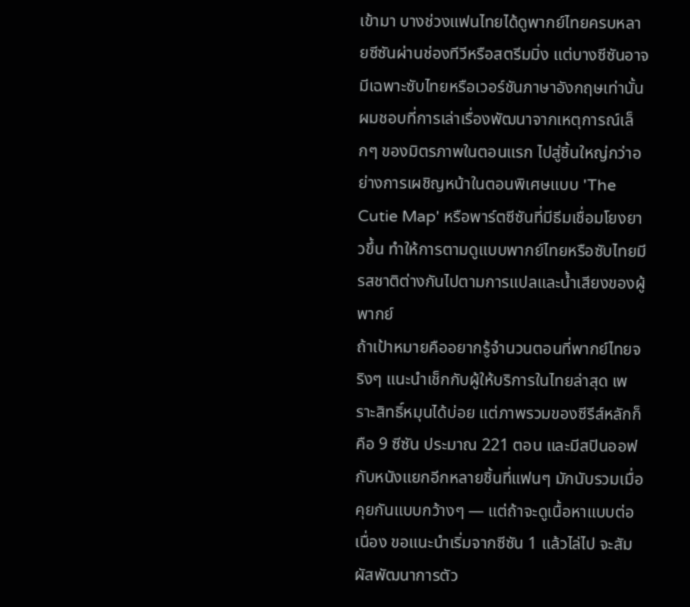เข้ามา บางช่วงแฟนไทยได้ดูพากย์ไทยครบหลายซีซันผ่านช่องทีวีหรือสตรีมมิ่ง แต่บางซีซันอาจมีเฉพาะซับไทยหรือเวอร์ชันภาษาอังกฤษเท่านั้น ผมชอบที่การเล่าเรื่องพัฒนาจากเหตุการณ์เล็กๆ ของมิตรภาพในตอนแรก ไปสู่ชิ้นใหญ่กว่าอย่างการเผชิญหน้าในตอนพิเศษแบบ 'The Cutie Map' หรือพาร์ตซีซันที่มีธีมเชื่อมโยงยาวขึ้น ทำให้การตามดูแบบพากย์ไทยหรือซับไทยมีรสชาติต่างกันไปตามการแปลและน้ำเสียงของผู้พากย์
ถ้าเป้าหมายคืออยากรู้จำนวนตอนที่พากย์ไทยจริงๆ แนะนำเช็กกับผู้ให้บริการในไทยล่าสุด เพราะสิทธิ์หมุนได้บ่อย แต่ภาพรวมของซีรีส์หลักก็คือ 9 ซีซัน ประมาณ 221 ตอน และมีสปินออฟกับหนังแยกอีกหลายชิ้นที่แฟนๆ มักนับรวมเมื่อคุยกันแบบกว้างๆ — แต่ถ้าจะดูเนื้อหาแบบต่อเนื่อง ขอแนะนำเริ่มจากซีซัน 1 แล้วไล่ไป จะสัมผัสพัฒนาการตัว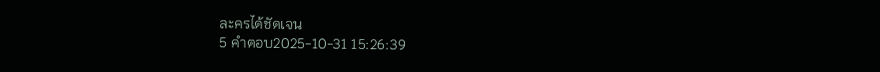ละครได้ชัดเจน
5 คำตอบ2025-10-31 15:26:39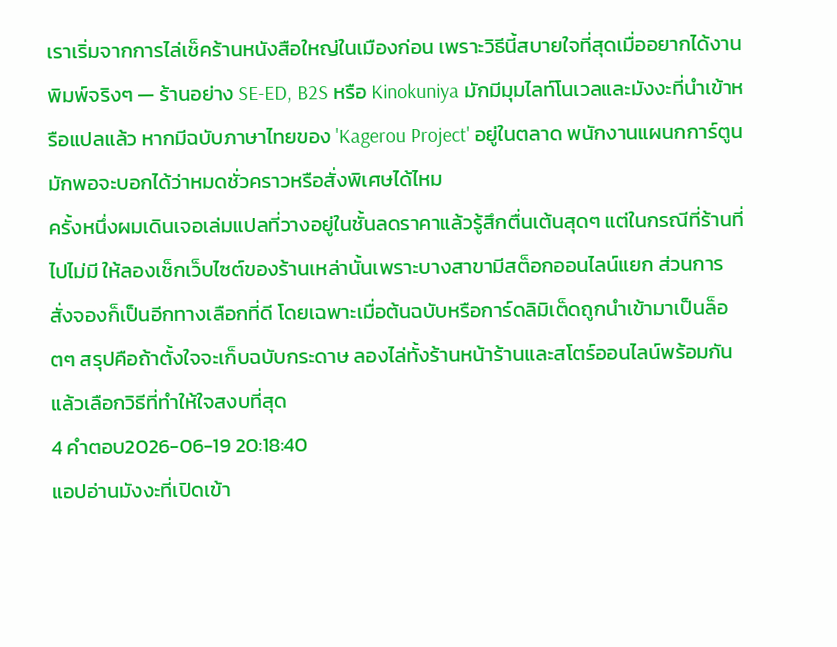เราเริ่มจากการไล่เช็คร้านหนังสือใหญ่ในเมืองก่อน เพราะวิธีนี้สบายใจที่สุดเมื่ออยากได้งานพิมพ์จริงๆ — ร้านอย่าง SE-ED, B2S หรือ Kinokuniya มักมีมุมไลท์โนเวลและมังงะที่นำเข้าหรือแปลแล้ว หากมีฉบับภาษาไทยของ 'Kagerou Project' อยู่ในตลาด พนักงานแผนกการ์ตูนมักพอจะบอกได้ว่าหมดชั่วคราวหรือสั่งพิเศษได้ไหม
ครั้งหนึ่งผมเดินเจอเล่มแปลที่วางอยู่ในชั้นลดราคาแล้วรู้สึกตื่นเต้นสุดๆ แต่ในกรณีที่ร้านที่ไปไม่มี ให้ลองเช็กเว็บไซต์ของร้านเหล่านั้นเพราะบางสาขามีสต็อกออนไลน์แยก ส่วนการสั่งจองก็เป็นอีกทางเลือกที่ดี โดยเฉพาะเมื่อต้นฉบับหรือการ์ดลิมิเต็ดถูกนำเข้ามาเป็นล็อตๆ สรุปคือถ้าตั้งใจจะเก็บฉบับกระดาษ ลองไล่ทั้งร้านหน้าร้านและสโตร์ออนไลน์พร้อมกัน แล้วเลือกวิธีที่ทำให้ใจสงบที่สุด
4 คำตอบ2026-06-19 20:18:40
แอปอ่านมังงะที่เปิดเข้า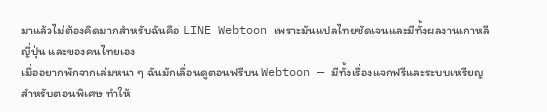มาแล้วไม่ต้องคิดมากสำหรับฉันคือ LINE Webtoon เพราะมันแปลไทยชัดเจนและมีทั้งผลงานเกาหลี ญี่ปุ่น และของคนไทยเอง
เมื่ออยากพักจากเล่มหนา ๆ ฉันมักเลื่อนดูตอนฟรีบน Webtoon — มีทั้งเรื่องแจกฟรีและระบบเหรียญสำหรับตอนพิเศษ ทำให้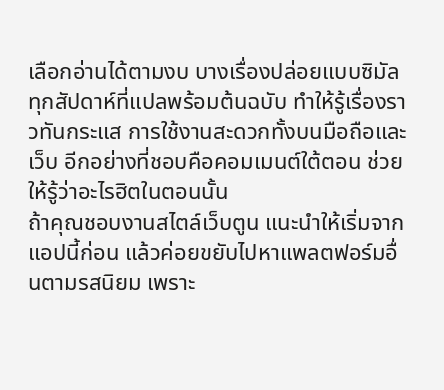เลือกอ่านได้ตามงบ บางเรื่องปล่อยแบบซิมัลทุกสัปดาห์ที่แปลพร้อมต้นฉบับ ทำให้รู้เรื่องราวทันกระแส การใช้งานสะดวกทั้งบนมือถือและเว็บ อีกอย่างที่ชอบคือคอมเมนต์ใต้ตอน ช่วยให้รู้ว่าอะไรฮิตในตอนนั้น
ถ้าคุณชอบงานสไตล์เว็บตูน แนะนำให้เริ่มจากแอปนี้ก่อน แล้วค่อยขยับไปหาแพลตฟอร์มอื่นตามรสนิยม เพราะ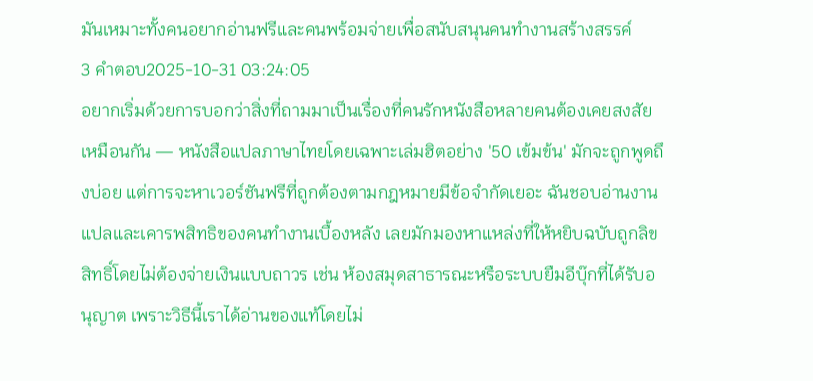มันเหมาะทั้งคนอยากอ่านฟรีและคนพร้อมจ่ายเพื่อสนับสนุนคนทำงานสร้างสรรค์
3 คำตอบ2025-10-31 03:24:05
อยากเริ่มด้วยการบอกว่าสิ่งที่ถามมาเป็นเรื่องที่คนรักหนังสือหลายคนต้องเคยสงสัยเหมือนกัน — หนังสือแปลภาษาไทยโดยเฉพาะเล่มฮิตอย่าง '50 เข้มข้น' มักจะถูกพูดถึงบ่อย แต่การจะหาเวอร์ชันฟรีที่ถูกต้องตามกฎหมายมีข้อจำกัดเยอะ ฉันชอบอ่านงานแปลและเคารพสิทธิของคนทำงานเบื้องหลัง เลยมักมองหาแหล่งที่ให้หยิบฉบับถูกลิขสิทธิ์โดยไม่ต้องจ่ายเงินแบบถาวร เช่น ห้องสมุดสาธารณะหรือระบบยืมอีบุ๊กที่ได้รับอนุญาต เพราะวิธีนี้เราได้อ่านของแท้โดยไม่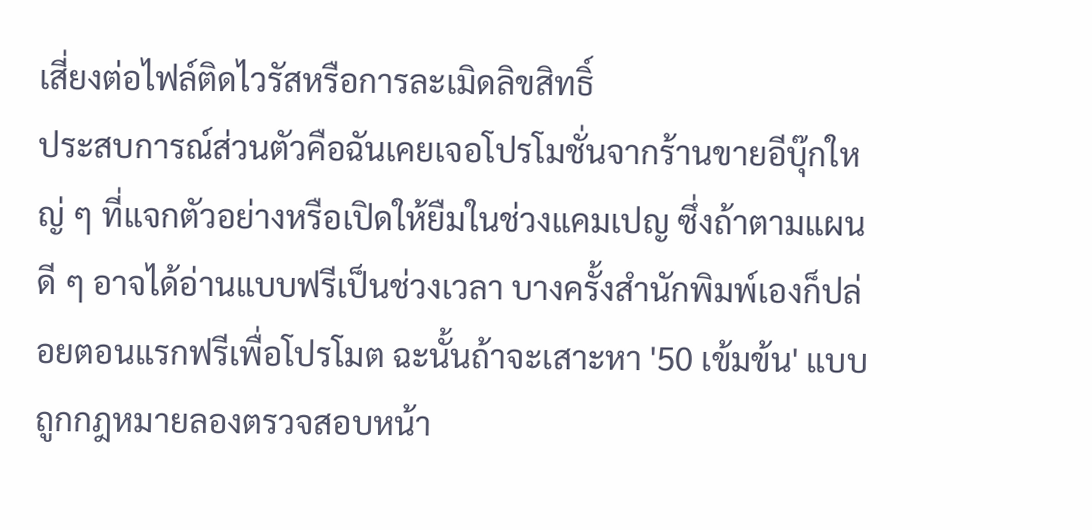เสี่ยงต่อไฟล์ติดไวรัสหรือการละเมิดลิขสิทธิ์
ประสบการณ์ส่วนตัวคือฉันเคยเจอโปรโมชั่นจากร้านขายอีบุ๊กใหญ่ ๆ ที่แจกตัวอย่างหรือเปิดให้ยืมในช่วงแคมเปญ ซึ่งถ้าตามแผนดี ๆ อาจได้อ่านแบบฟรีเป็นช่วงเวลา บางครั้งสำนักพิมพ์เองก็ปล่อยตอนแรกฟรีเพื่อโปรโมต ฉะนั้นถ้าจะเสาะหา '50 เข้มข้น' แบบถูกกฎหมายลองตรวจสอบหน้า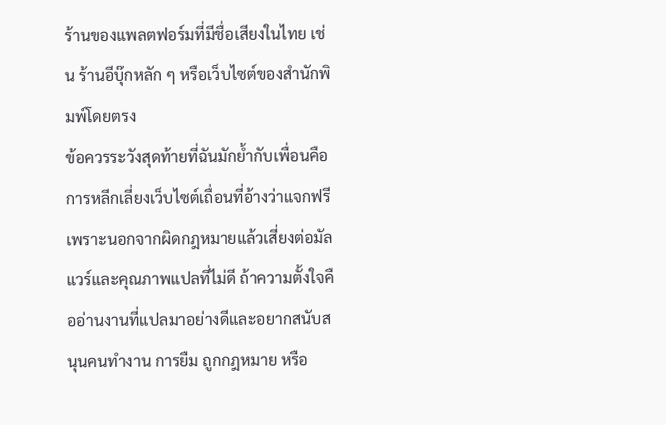ร้านของแพลตฟอร์มที่มีชื่อเสียงในไทย เช่น ร้านอีบุ๊กหลัก ๆ หรือเว็บไซต์ของสำนักพิมพ์โดยตรง
ข้อควรระวังสุดท้ายที่ฉันมักย้ำกับเพื่อนคือการหลีกเลี่ยงเว็บไซต์เถื่อนที่อ้างว่าแจกฟรี เพราะนอกจากผิดกฎหมายแล้วเสี่ยงต่อมัลแวร์และคุณภาพแปลที่ไม่ดี ถ้าความตั้งใจคืออ่านงานที่แปลมาอย่างดีและอยากสนับสนุนคนทำงาน การยืม ถูกกฎหมาย หรือ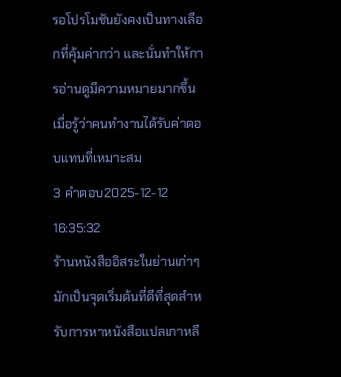รอโปรโมชันยังคงเป็นทางเลือกที่คุ้มค่ากว่า และนั่นทำให้การอ่านดูมีความหมายมากขึ้นเมื่อรู้ว่าคนทำงานได้รับค่าตอบแทนที่เหมาะสม
3 คำตอบ2025-12-12 16:35:32
ร้านหนังสืออิสระในย่านเก่าๆ มักเป็นจุดเริ่มต้นที่ดีที่สุดสำหรับการหาหนังสือแปลเกาหลี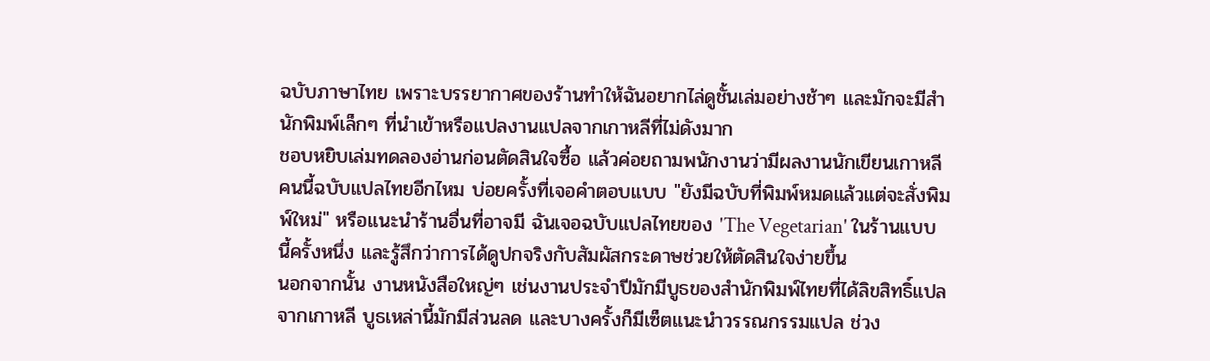ฉบับภาษาไทย เพราะบรรยากาศของร้านทำให้ฉันอยากไล่ดูชั้นเล่มอย่างช้าๆ และมักจะมีสำนักพิมพ์เล็กๆ ที่นำเข้าหรือแปลงานแปลจากเกาหลีที่ไม่ดังมาก
ชอบหยิบเล่มทดลองอ่านก่อนตัดสินใจซื้อ แล้วค่อยถามพนักงานว่ามีผลงานนักเขียนเกาหลีคนนี้ฉบับแปลไทยอีกไหม บ่อยครั้งที่เจอคำตอบแบบ "ยังมีฉบับที่พิมพ์หมดแล้วแต่จะสั่งพิมพ์ใหม่" หรือแนะนำร้านอื่นที่อาจมี ฉันเจอฉบับแปลไทยของ 'The Vegetarian' ในร้านแบบนี้ครั้งหนึ่ง และรู้สึกว่าการได้ดูปกจริงกับสัมผัสกระดาษช่วยให้ตัดสินใจง่ายขึ้น
นอกจากนั้น งานหนังสือใหญ่ๆ เช่นงานประจำปีมักมีบูธของสำนักพิมพ์ไทยที่ได้ลิขสิทธิ์แปลจากเกาหลี บูธเหล่านี้มักมีส่วนลด และบางครั้งก็มีเซ็ตแนะนำวรรณกรรมแปล ช่วง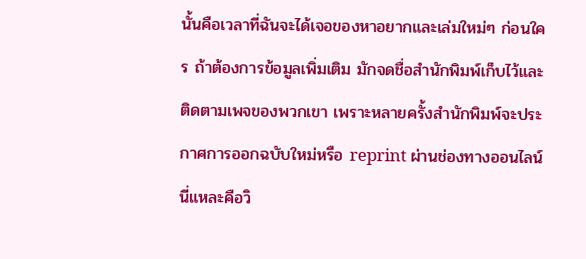นั้นคือเวลาที่ฉันจะได้เจอของหาอยากและเล่มใหม่ๆ ก่อนใคร ถ้าต้องการข้อมูลเพิ่มเติม มักจดชื่อสำนักพิมพ์เก็บไว้และติดตามเพจของพวกเขา เพราะหลายครั้งสำนักพิมพ์จะประกาศการออกฉบับใหม่หรือ reprint ผ่านช่องทางออนไลน์ นี่แหละคือวิ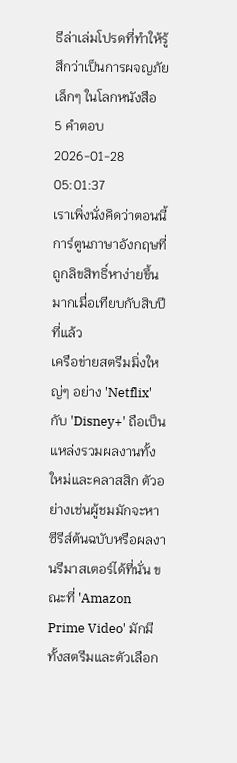ธีล่าเล่มโปรดที่ทำให้รู้สึกว่าเป็นการผจญภัยเล็กๆ ในโลกหนังสือ
5 คำตอบ2026-01-28 05:01:37
เราเพิ่งนั่งคิดว่าตอนนี้การ์ตูนภาษาอังกฤษที่ถูกลิขสิทธิ์หาง่ายขึ้นมากเมื่อเทียบกับสิบปีที่แล้ว
เครือข่ายสตรีมมิ่งใหญ่ๆ อย่าง 'Netflix' กับ 'Disney+' ถือเป็นแหล่งรวมผลงานทั้งใหม่และคลาสสิก ตัวอย่างเช่นผู้ชมมักจะหาซีรีส์ต้นฉบับหรือผลงานรีมาสเตอร์ได้ที่นั่น ขณะที่ 'Amazon Prime Video' มักมีทั้งสตรีมและตัวเลือก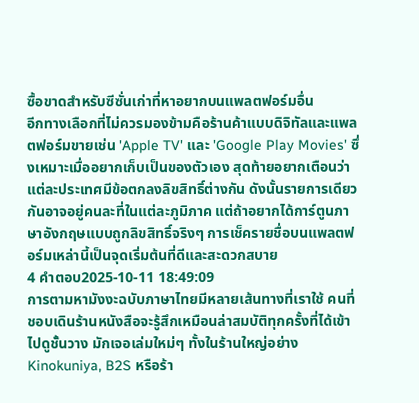ซื้อขาดสำหรับซีซั่นเก่าที่หาอยากบนแพลตฟอร์มอื่น
อีกทางเลือกที่ไม่ควรมองข้ามคือร้านค้าแบบดิจิทัลและแพลตฟอร์มขายเช่น 'Apple TV' และ 'Google Play Movies' ซึ่งเหมาะเมื่ออยากเก็บเป็นของตัวเอง สุดท้ายอยากเตือนว่าแต่ละประเทศมีข้อตกลงลิขสิทธิ์ต่างกัน ดังนั้นรายการเดียวกันอาจอยู่คนละที่ในแต่ละภูมิภาค แต่ถ้าอยากได้การ์ตูนภาษาอังกฤษแบบถูกลิขสิทธิ์จริงๆ การเช็ครายชื่อบนแพลตฟอร์มเหล่านี้เป็นจุดเริ่มต้นที่ดีและสะดวกสบาย
4 คำตอบ2025-10-11 18:49:09
การตามหามังงะฉบับภาษาไทยมีหลายเส้นทางที่เราใช้ คนที่ชอบเดินร้านหนังสือจะรู้สึกเหมือนล่าสมบัติทุกครั้งที่ได้เข้าไปดูชั้นวาง มักเจอเล่มใหม่ๆ ทั้งในร้านใหญ่อย่าง Kinokuniya, B2S หรือร้า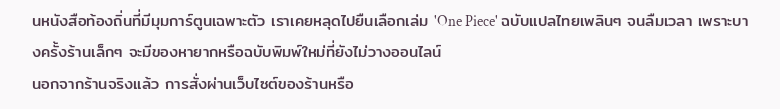นหนังสือท้องถิ่นที่มีมุมการ์ตูนเฉพาะตัว เราเคยหลุดไปยืนเลือกเล่ม 'One Piece' ฉบับแปลไทยเพลินๆ จนลืมเวลา เพราะบางครั้งร้านเล็กๆ จะมีของหายากหรือฉบับพิมพ์ใหม่ที่ยังไม่วางออนไลน์
นอกจากร้านจริงแล้ว การสั่งผ่านเว็บไซต์ของร้านหรือ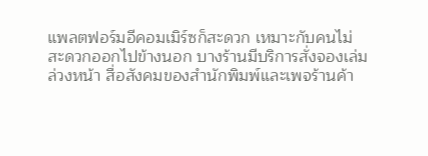แพลตฟอร์มอีคอมเมิร์ซก็สะดวก เหมาะกับคนไม่สะดวกออกไปข้างนอก บางร้านมีบริการสั่งจองเล่มล่วงหน้า สื่อสังคมของสำนักพิมพ์และเพจร้านค้า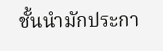ชั้นนำมักประกา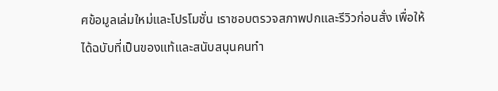ศข้อมูลเล่มใหม่และโปรโมชั่น เราชอบตรวจสภาพปกและรีวิวก่อนสั่ง เพื่อให้ได้ฉบับที่เป็นของแท้และสนับสนุนคนทำ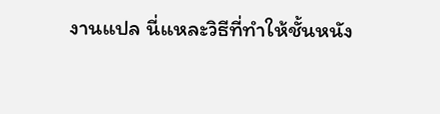งานแปล นี่แหละวิธีที่ทำให้ชั้นหนัง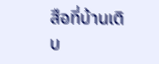สือที่บ้านเติบ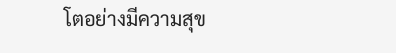โตอย่างมีความสุข